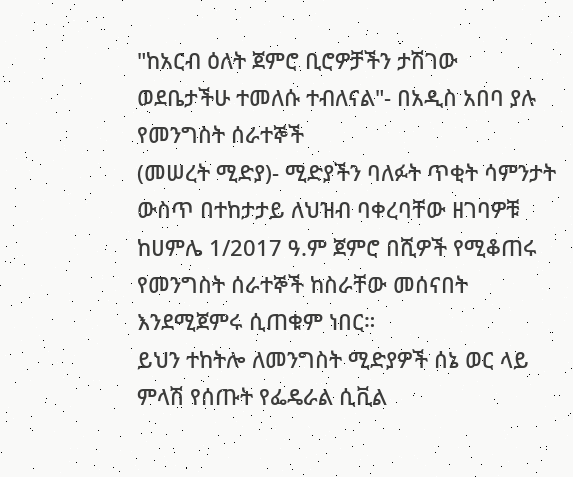"ከአርብ ዕለት ጀምሮ ቢሮዎቻችን ታሽገው ወደቤታችሁ ተመለሱ ተብለናል"- በአዲስ አበባ ያሉ የመንግስት ሰራተኞች
(መሠረት ሚድያ)- ሚድያችን ባለፉት ጥቂት ሳምንታት ውስጥ በተከታታይ ለህዝብ ባቀረባቸው ዘገባዎቹ ከሀምሌ 1/2017 ዓ.ም ጀምሮ በሺዎች የሚቆጠሩ የመንግስት ሰራተኞች ከስራቸው መሰናበት እንደሚጀምሩ ሲጠቁም ነበር።
ይህን ተከትሎ ለመንግስት ሚድያዎች ሰኔ ወር ላይ ምላሽ የሰጡት የፌዴራል ሲቪል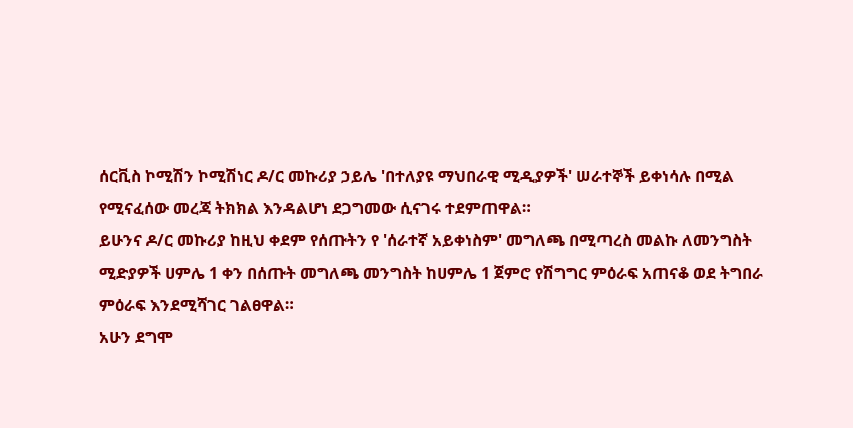ሰርቪስ ኮሚሽን ኮሚሽነር ዶ/ር መኩሪያ ኃይሌ 'በተለያዩ ማህበራዊ ሚዲያዎች' ሠራተኞች ይቀነሳሉ በሚል የሚናፈሰው መረጃ ትክክል እንዳልሆነ ደጋግመው ሲናገሩ ተደምጠዋል።
ይሁንና ዶ/ር መኩሪያ ከዚህ ቀደም የሰጡትን የ 'ሰራተኛ አይቀነስም' መግለጫ በሚጣረስ መልኩ ለመንግስት ሚድያዎች ሀምሌ 1 ቀን በሰጡት መግለጫ መንግስት ከሀምሌ 1 ጀምሮ የሽግግር ምዕራፍ አጠናቆ ወደ ትግበራ ምዕራፍ እንደሚሻገር ገልፀዋል።
አሁን ደግሞ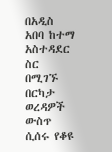በአዲስ አበባ ከተማ አስተዳደር ስር በሚገኙ በርካታ ወረዳዎች ውስጥ ሲሰሩ የቆዩ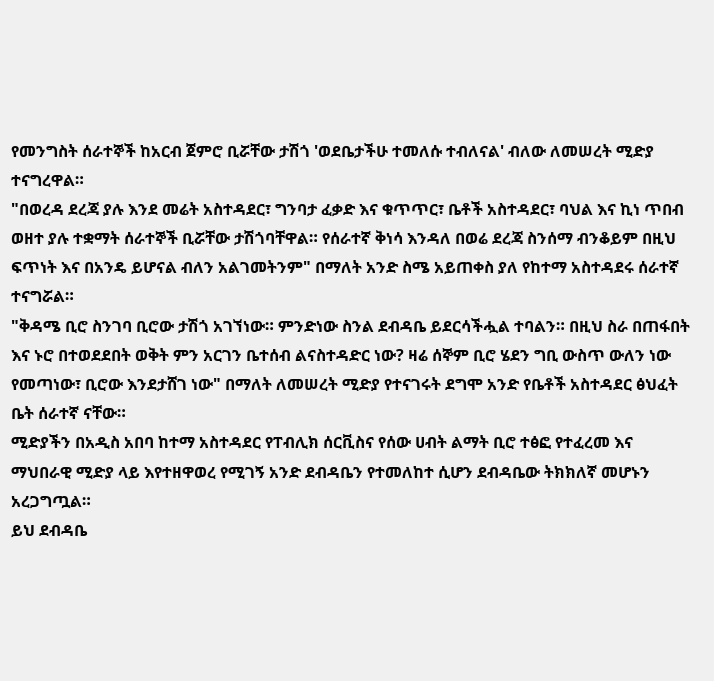የመንግስት ሰራተኞች ከአርብ ጀምሮ ቢሯቸው ታሽጎ 'ወደቤታችሁ ተመለሱ ተብለናል' ብለው ለመሠረት ሚድያ ተናግረዋል።
"በወረዳ ደረጃ ያሉ እንደ መሬት አስተዳደር፣ ግንባታ ፈቃድ እና ቁጥጥር፣ ቤቶች አስተዳደር፣ ባህል እና ኪነ ጥበብ ወዘተ ያሉ ተቋማት ሰራተኞች ቢሯቸው ታሽጎባቸዋል። የሰራተኛ ቅነሳ እንዳለ በወሬ ደረጃ ስንሰማ ብንቆይም በዚህ ፍጥነት እና በአንዴ ይሆናል ብለን አልገመትንም" በማለት አንድ ስሜ አይጠቀስ ያለ የከተማ አስተዳደሩ ሰራተኛ ተናግሯል።
"ቅዳሜ ቢሮ ስንገባ ቢሮው ታሽጎ አገኘነው። ምንድነው ስንል ደብዳቤ ይደርሳችሗል ተባልን። በዚህ ስራ በጠፋበት እና ኑሮ በተወደደበት ወቅት ምን አርገን ቤተሰብ ልናስተዳድር ነው? ዛሬ ሰኞም ቢሮ ሄደን ግቢ ውስጥ ውለን ነው የመጣነው፣ ቢሮው እንደታሸገ ነው" በማለት ለመሠረት ሚድያ የተናገሩት ደግሞ አንድ የቤቶች አስተዳደር ፅህፈት ቤት ሰራተኛ ናቸው።
ሚድያችን በአዲስ አበባ ከተማ አስተዳደር የፐብሊክ ሰርቪስና የሰው ሀብት ልማት ቢሮ ተፅፎ የተፈረመ እና ማህበራዊ ሚድያ ላይ እየተዘዋወረ የሚገኝ አንድ ደብዳቤን የተመለከተ ሲሆን ደብዳቤው ትክክለኛ መሆኑን አረጋግጧል።
ይህ ደብዳቤ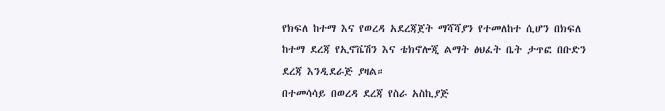የክፍለ ከተማ እና የወረዳ አደረጃጀት ማሻሻያን የተመለከተ ሲሆን በክፍለ ከተማ ደረጃ የኢኖቬሽን እና ቴክኖሎጂ ልማት ፅህፈት ቤት ታጥፎ በቡድን ደረጃ እንዲደራጅ ያዛል።
በተመሳሳይ በወረዳ ደረጃ የስራ አስኪያጅ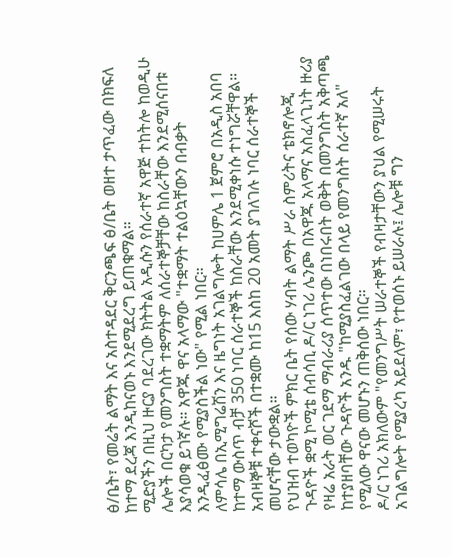ፅ/ቤት፣ የመሬት ልማት እና አስተዳደር ቅርንጫፍ ፅ/ቤት ወዘተ ታጥፈው በክፍለ ከተማ ደረጃ እንዲከናወኑ እንደሚደረግ ይጠቁማል።
ሚድያችን በዚህ ዙርያ ባደረገው ክትትል አዲሱን የሰራተኛ አዋጅ ተከትሎ ከወዲሁ ሌሎች በርካታ የመንግስት ተቋማትም ለሰራተኞቻቸው ከስራቸው እንደሚሰናበቱ እያሳወቁ ይገኛሉ። አዋጁ ዋና አላማው "ተቋማት ተልዕኳቸውን በብቃት እንዲፈፅሙ የሚያስችል ነው" የሚል ነበር።
ለምሳሌ በኢሚግሬሽን እና ዜግነት አገልግሎት ከሀምሌ 1 ጀምሮ በአዲስ አበባ ከተማ ውስጥ ብቻ 350 ነባር ሰራተኞች ከስራቸው እንደሚቀነሱ ተነግሯቸዋል። አብዛኞቹ ተቀናሾች በተቋሙ ከ15 እስከ 20 አመት ያገለገሉ ነባር ሰራተኞች መሆናቸው ታውቋል።
የህዝብ ተወካዮች ምክር ቤት የሰው ሃብት ልማት ሥራ ስምሪትና ቴክኖሎጂ ጉዳዮች ቋሚ ኮሚቴ ሰብሳቢ ዶ/ር ነገሪ ሌንጮ በአዋጁ አላማና አስፈላጊነት ዙሪያ የዛሬ አራት ወር ገደማ ማብራሪያ ሰጥተው በነበሩበት ወቅት በመንግስት አቅጣጫ ከተያዘባቸው ጉዳዮች አንዱ "ከሚያስፈልገው በላይ የመንግስት ሰራተኛ አለ" የሚለው ዋናው መሆኑን ጠቅሰው ነበር።
ዶ/ር ነገሪ አክለውም "የመንግሥት ሠራተኞች የብዛታቸውን ያህል የሚሠሩት አገልግሎት የሚያረካ አይደለም፣ የተወሰኑ ይሠራሉ፤ ሌሎቹ ግን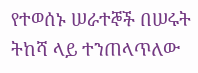የተወሰኑ ሠራተኞች በሠሩት ትከሻ ላይ ተንጠላጥለው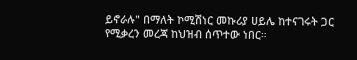ይኖራሉ" በማለት ኮሚሽነር መኩሪያ ሀይሌ ከተናገሩት ጋር የሚቃረን መረጃ ከህዝብ ሰጥተው ነበር።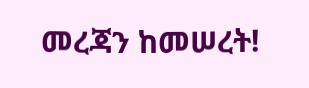መረጃን ከመሠረት!